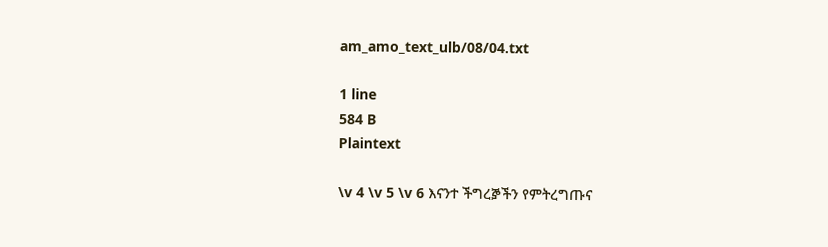am_amo_text_ulb/08/04.txt

1 line
584 B
Plaintext

\v 4 \v 5 \v 6 እናንተ ችግረⶉችን የምትረግጡና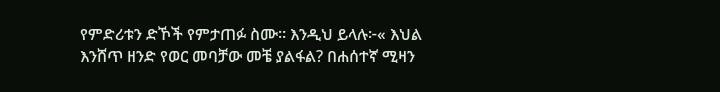የምድሪቱን ድኾች የምታጠፉ ስሙ። እንዲህ ይላሉ፦« እህል እንሸጥ ዘንድ የወር መባቻው መቼ ያልፋል? በሐሰተኛ ሚዛን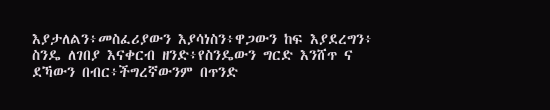እያታለልን፥መስፈሪያውን እያሳነስን፥ዋጋውን ከፍ እያደረግን፥ ስንዴ ለገበያ እናቀርብ ዘንድ፥የስንዴውን ግርድ እንሸጥ ና ደኻውን በብር፥ችግረኛውንም በጥንድ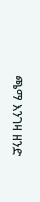ጫማ እንገዛ ዘንድ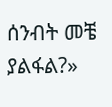ሰንብት መቼ ያልፋል?»